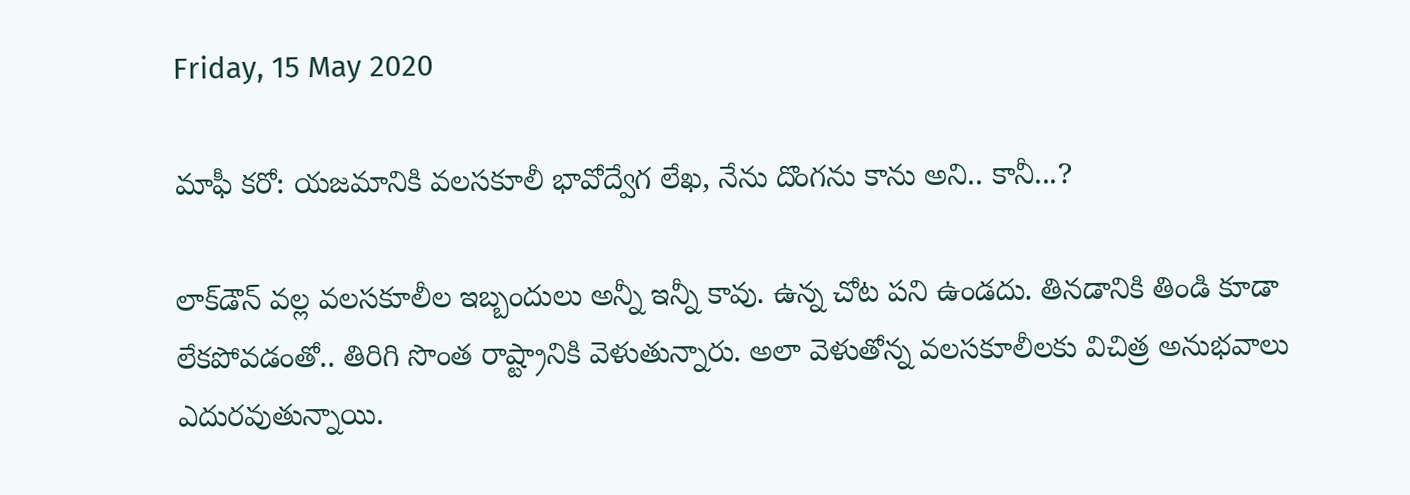Friday, 15 May 2020

మాఫీ కరో: యజమానికి వలసకూలీ భావోద్వేగ లేఖ, నేను దొంగను కాను అని.. కానీ...?

లాక్‌డౌన్ వల్ల వలసకూలీల ఇబ్బందులు అన్నీ ఇన్నీ కావు. ఉన్న చోట పని ఉండదు. తినడానికి తిండి కూడా లేకపోవడంతో.. తిరిగి సొంత రాష్ట్రానికి వెళుతున్నారు. అలా వెళుతోన్న వలసకూలీలకు విచిత్ర అనుభవాలు ఎదురవుతున్నాయి.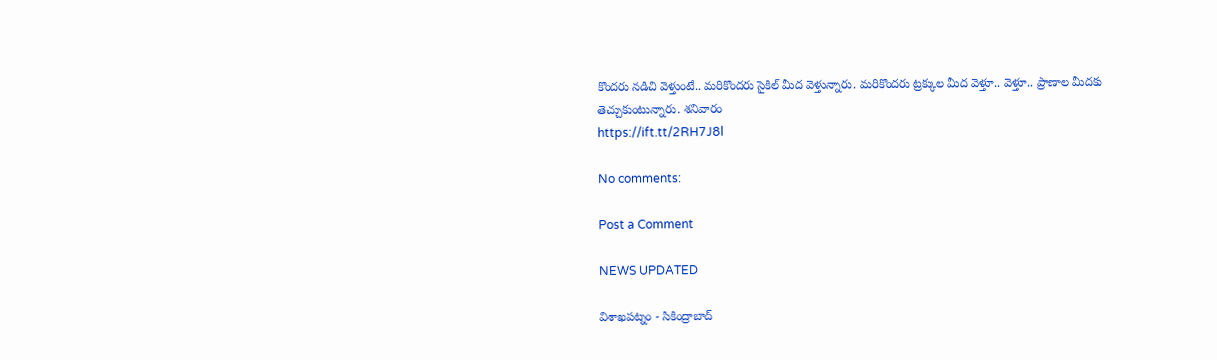కొందరు నడిచి వెళ్తుంటే.. మరికొందరు సైకిల్‌ మీద వెళ్తున్నారు. మరికొందరు ట్రక్కుల మీద వెళ్తూ.. వెళ్తూ.. ప్రాణాల మీదకు తెచ్చుకుంటున్నారు. శనివారం
https://ift.tt/2RH7J8l

No comments:

Post a Comment

NEWS UPDATED

విశాఖపట్నం - సికింద్రాబాద్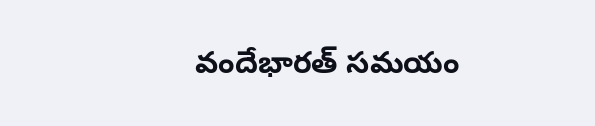వందేభారత్ సమయం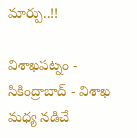మార్పు..!!

విశాఖపట్నం - సికింద్రాబాద్ - విశాఖ మధ్య నడిచే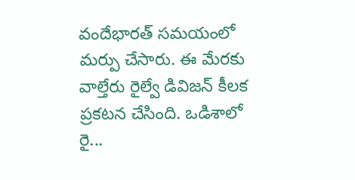వందేభారత్ సమయంలో మర్పు చేసారు. ఈ మేరకు వాల్తేరు రైల్వే డివిజన్ కీలక ప్రకటన చేసింది. ఒడిశాలో రై...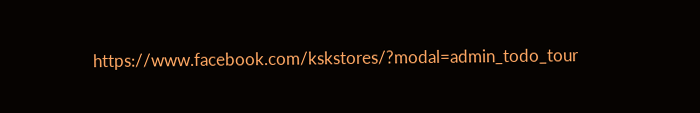https://www.facebook.com/kskstores/?modal=admin_todo_tour